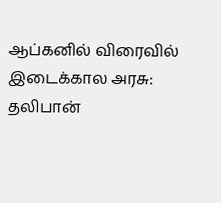ஆப்கனில் விரைவில் இடைக்கால அரசு: தலிபான்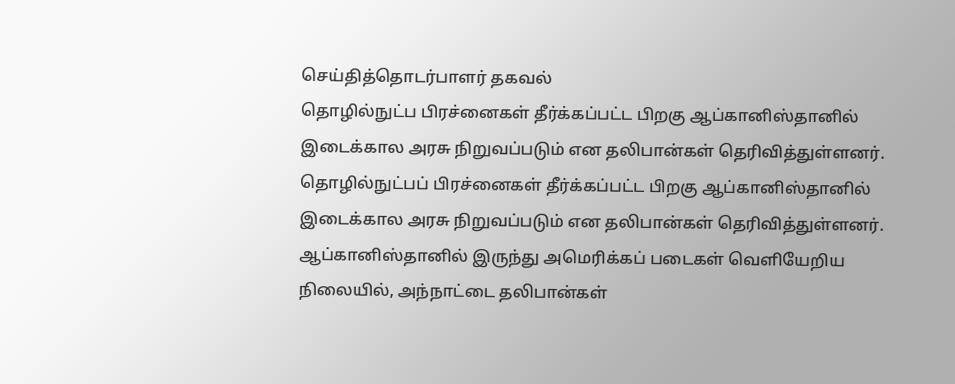செய்தித்தொடர்பாளர் தகவல்
தொழில்நுட்ப பிரச்னைகள் தீர்க்கப்பட்ட பிறகு ஆப்கானிஸ்தானில் இடைக்கால அரசு நிறுவப்படும் என தலிபான்கள் தெரிவித்துள்ளனர்.
தொழில்நுட்பப் பிரச்னைகள் தீர்க்கப்பட்ட பிறகு ஆப்கானிஸ்தானில் இடைக்கால அரசு நிறுவப்படும் என தலிபான்கள் தெரிவித்துள்ளனர்.
ஆப்கானிஸ்தானில் இருந்து அமெரிக்கப் படைகள் வெளியேறிய நிலையில், அந்நாட்டை தலிபான்கள்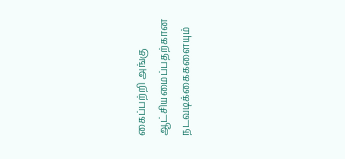கைப்பற்றி அங்கு ஆட்சியமைப்பதற்கான நடவடிக்கைகளையும்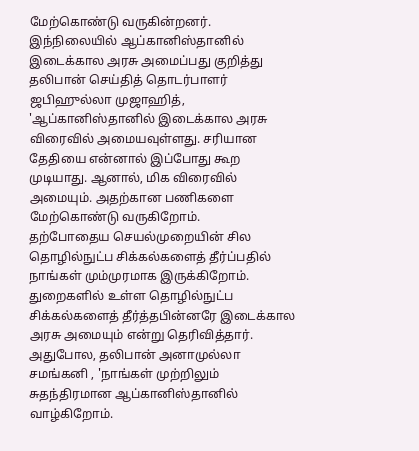மேற்கொண்டு வருகின்றனர்.
இந்நிலையில் ஆப்கானிஸ்தானில் இடைக்கால அரசு அமைப்பது குறித்து தலிபான் செய்தித் தொடர்பாளர் ஜபிஹுல்லா முஜாஹித், 'ஆப்கானிஸ்தானில் இடைக்கால அரசு விரைவில் அமையவுள்ளது. சரியான தேதியை என்னால் இப்போது கூற முடியாது. ஆனால், மிக விரைவில் அமையும். அதற்கான பணிகளை மேற்கொண்டு வருகிறோம்.
தற்போதைய செயல்முறையின் சில தொழில்நுட்ப சிக்கல்களைத் தீர்ப்பதில் நாங்கள் மும்முரமாக இருக்கிறோம். துறைகளில் உள்ள தொழில்நுட்ப சிக்கல்களைத் தீர்த்தபின்னரே இடைக்கால அரசு அமையும் என்று தெரிவித்தார்.
அதுபோல, தலிபான் அனாமுல்லா சமங்கனி , 'நாங்கள் முற்றிலும் சுதந்திரமான ஆப்கானிஸ்தானில் வாழ்கிறோம்.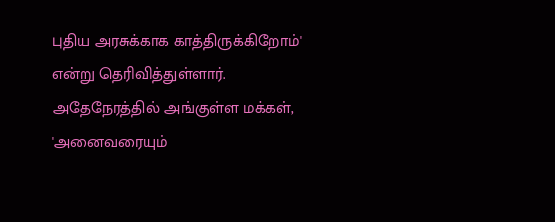புதிய அரசுக்காக காத்திருக்கிறோம்' என்று தெரிவித்துள்ளார்.
அதேநேரத்தில் அங்குள்ள மக்கள், 'அனைவரையும்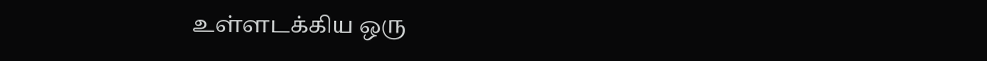உள்ளடக்கிய ஒரு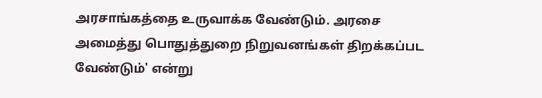அரசாங்கத்தை உருவாக்க வேண்டும். அரசை அமைத்து பொதுத்துறை நிறுவனங்கள் திறக்கப்பட வேண்டும்' என்று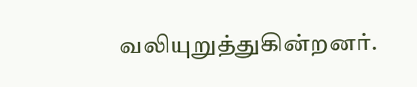வலியுறுத்துகின்றனர்.